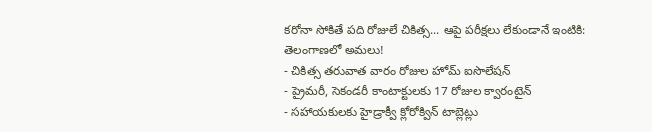కరోనా సోకితే పది రోజులే చికిత్స... ఆపై పరీక్షలు లేకుండానే ఇంటికి: తెలంగాణలో అమలు!
- చికిత్స తరువాత వారం రోజుల హోమ్ ఐసొలేషన్
- ప్రైమరీ, సెకండరీ కాంటాక్టులకు 17 రోజుల క్వారంటైన్
- సహాయకులకు హైడ్రాక్వీ క్లోరోక్విన్ టాబ్లెట్లు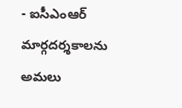- ఐసీఎంఆర్ మార్గదర్శకాలను అమలు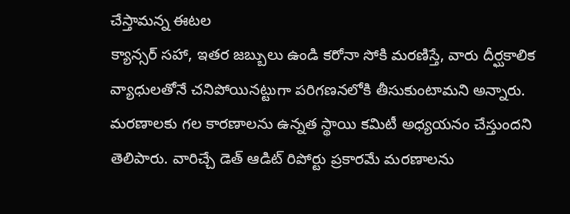చేస్తామన్న ఈటల
క్యాన్సర్ సహా, ఇతర జబ్బులు ఉండి కరోనా సోకి మరణిస్తే, వారు దీర్ఘకాలిక వ్యాధులతోనే చనిపోయినట్టుగా పరిగణనలోకి తీసుకుంటామని అన్నారు. మరణాలకు గల కారణాలను ఉన్నత స్థాయి కమిటీ అధ్యయనం చేస్తుందని తెలిపారు. వారిచ్చే డెత్ ఆడిట్ రిపోర్టు ప్రకారమే మరణాలను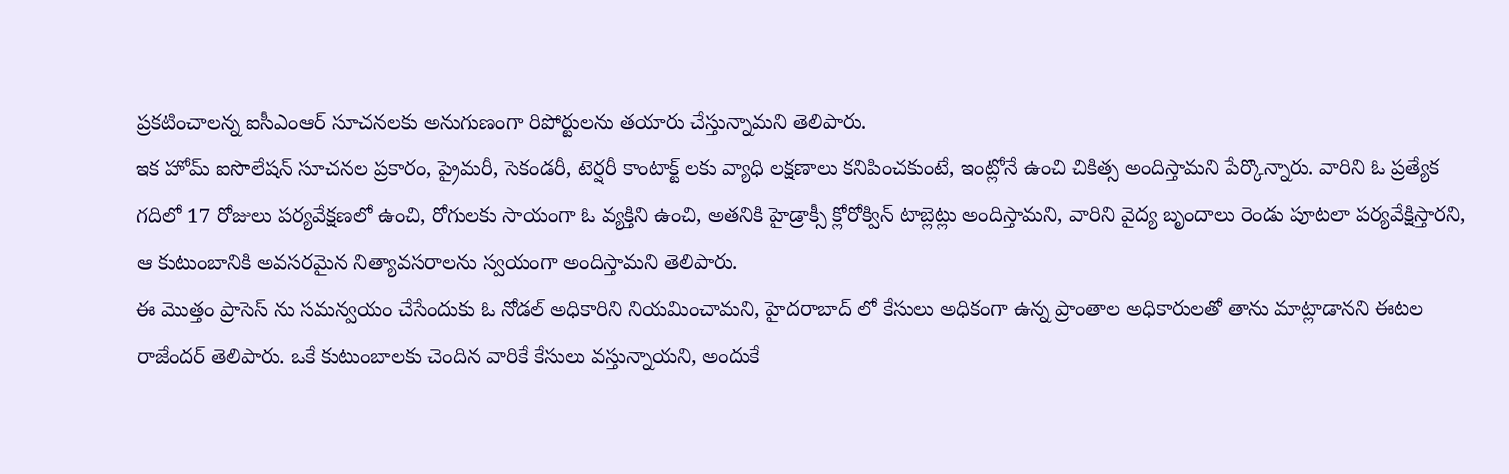ప్రకటించాలన్న ఐసీఎంఆర్ సూచనలకు అనుగుణంగా రిపోర్టులను తయారు చేస్తున్నామని తెలిపారు.
ఇక హోమ్ ఐసొలేషన్ సూచనల ప్రకారం, ప్రైమరీ, సెకండరీ, టెర్షరీ కాంటాక్ట్ లకు వ్యాధి లక్షణాలు కనిపించకుంటే, ఇంట్లోనే ఉంచి చికిత్స అందిస్తామని పేర్కొన్నారు. వారిని ఓ ప్రత్యేక గదిలో 17 రోజులు పర్యవేక్షణలో ఉంచి, రోగులకు సాయంగా ఓ వ్యక్తిని ఉంచి, అతనికి హైడ్రాక్సీ క్లోరోక్విన్ టాబ్లెట్లు అందిస్తామని, వారిని వైద్య బృందాలు రెండు పూటలా పర్యవేక్షిస్తారని, ఆ కుటుంబానికి అవసరమైన నిత్యావసరాలను స్వయంగా అందిస్తామని తెలిపారు.
ఈ మొత్తం ప్రాసెస్ ను సమన్వయం చేసేందుకు ఓ నోడల్ అధికారిని నియమించామని, హైదరాబాద్ లో కేసులు అధికంగా ఉన్న ప్రాంతాల అధికారులతో తాను మాట్లాడానని ఈటల రాజేందర్ తెలిపారు. ఒకే కుటుంబాలకు చెందిన వారికే కేసులు వస్తున్నాయని, అందుకే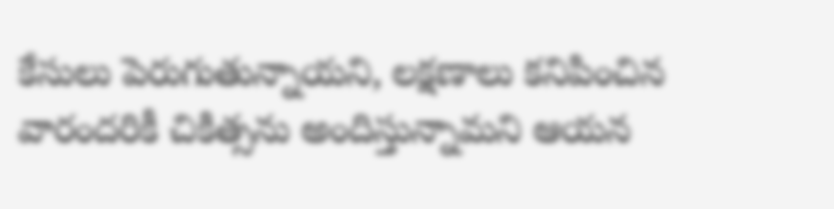కేసులు పెరుగుతున్నాయని, లక్షణాలు కనిపించిన వారందరికీ చికిత్సను అందిస్తున్నామని ఆయన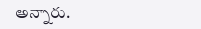అన్నారు.